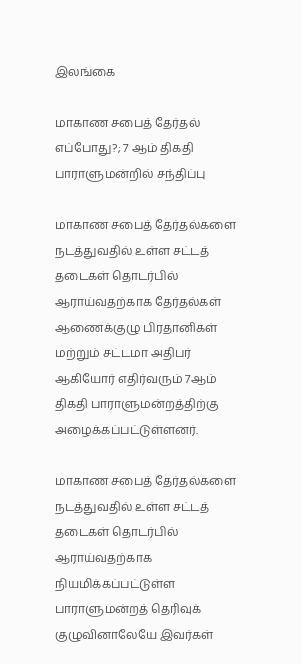இலங்கை

மாகாண சபைத் தேர்தல் எப்போது?; 7 ஆம் திகதி பாராளுமன்றில் சந்திப்பு

மாகாண சபைத் தேர்தல்களை நடத்துவதில் உள்ள சட்டத் தடைகள் தொடர்பில் ஆராய்வதற்காக தேர்தல்கள் ஆணைக்குழு பிரதானிகள் மற்றும் சட்டமா அதிபர் ஆகியோர் எதிர்வரும் 7ஆம் திகதி பாராளுமன்றத்திற்கு அழைக்கப்பட்டுள்ளனர்.

மாகாண சபைத் தேர்தல்களை நடத்துவதில் உள்ள சட்டத் தடைகள் தொடர்பில் ஆராய்வதற்காக நியமிக்கப்பட்டுள்ள பாராளுமன்றத் தெரிவுக் குழுவினாலேயே இவர்கள்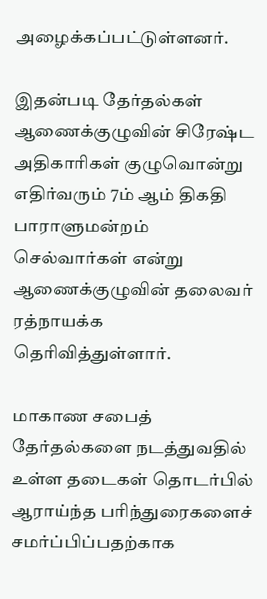அழைக்கப்பட்டுள்ளனர்.

இதன்படி தேர்தல்கள் ஆணைக்குழுவின் சிரேஷ்ட அதிகாரிகள் குழுவொன்று எதிர்வரும் 7ம் ஆம் திகதி பாராளுமன்றம் செல்வார்கள் என்று ஆணைக்குழுவின் தலைவர் ரத்நாயக்க தெரிவித்துள்ளார்.

மாகாண சபைத் தேர்தல்களை நடத்துவதில் உள்ள தடைகள் தொடர்பில் ஆராய்ந்த பரிந்துரைகளைச் சமர்ப்பிப்பதற்காக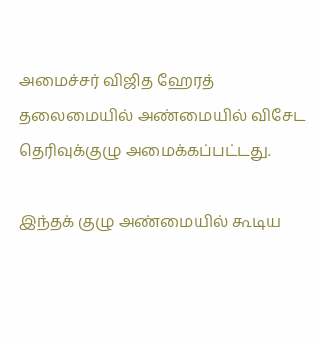அமைச்சர் விஜித ஹேரத் தலைமையில் அண்மையில் விசேட தெரிவுக்குழு அமைக்கப்பட்டது.

இந்தக் குழு அண்மையில் கூடிய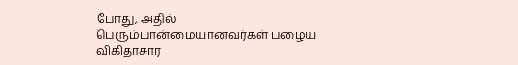போது, அதில் பெரும்பான்மையானவர்கள் பழைய விகிதாசார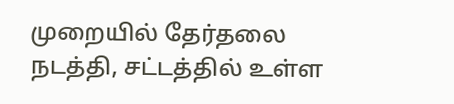முறையில் தேர்தலை நடத்தி, சட்டத்தில் உள்ள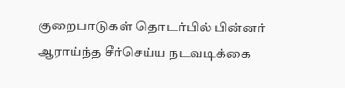குறைபாடுகள் தொடர்பில் பின்னர் ஆராய்ந்த சீர்செய்ய நடவடிக்கை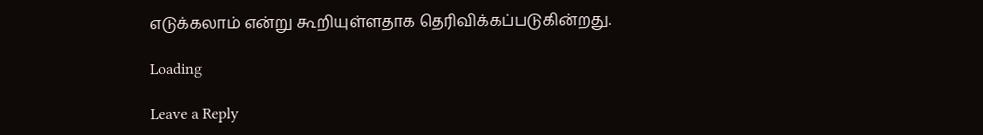எடுக்கலாம் என்று கூறியுள்ளதாக தெரிவிக்கப்படுகின்றது.

Loading

Leave a Reply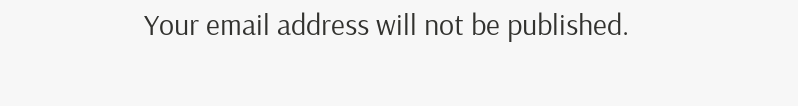Your email address will not be published.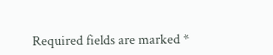Required fields are marked *